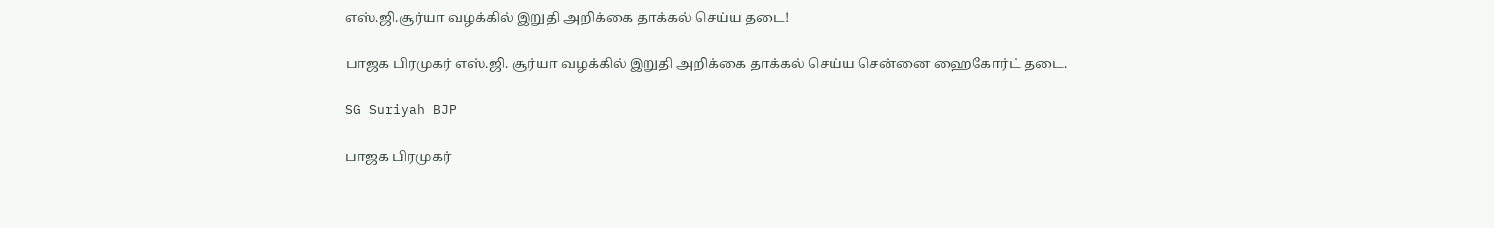எஸ்.ஜி.சூர்யா வழக்கில் இறுதி அறிக்கை தாக்கல் செய்ய தடை!

பாஜக பிரமுகர் எஸ்.ஜி. சூர்யா வழக்கில் இறுதி அறிக்கை தாக்கல் செய்ய சென்னை ஹைகோர்ட் தடை.

SG Suriyah BJP

பாஜக பிரமுகர்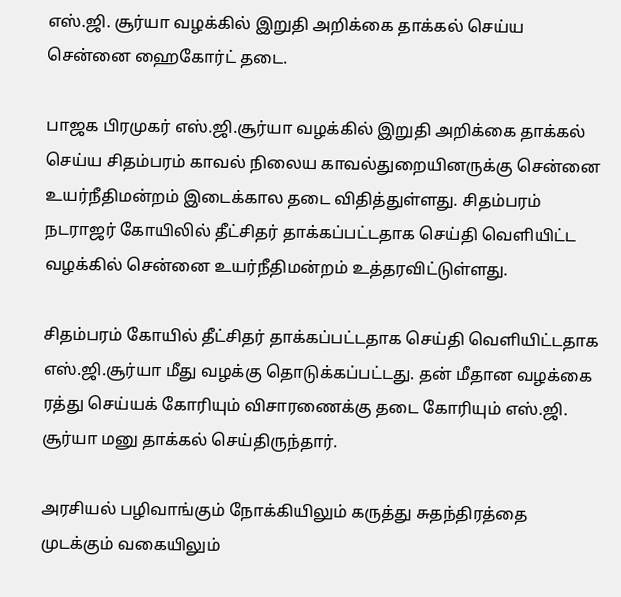எஸ்.ஜி. சூர்யா வழக்கில் இறுதி அறிக்கை தாக்கல் செய்ய சென்னை ஹைகோர்ட் தடை.

பாஜக பிரமுகர் எஸ்.ஜி.சூர்யா வழக்கில் இறுதி அறிக்கை தாக்கல் செய்ய சிதம்பரம் காவல் நிலைய காவல்துறையினருக்கு சென்னை உயர்நீதிமன்றம் இடைக்கால தடை விதித்துள்ளது. சிதம்பரம் நடராஜர் கோயிலில் தீட்சிதர் தாக்கப்பட்டதாக செய்தி வெளியிட்ட வழக்கில் சென்னை உயர்நீதிமன்றம் உத்தரவிட்டுள்ளது.

சிதம்பரம் கோயில் தீட்சிதர் தாக்கப்பட்டதாக செய்தி வெளியிட்டதாக எஸ்.ஜி.சூர்யா மீது வழக்கு தொடுக்கப்பட்டது. தன் மீதான வழக்கை ரத்து செய்யக் கோரியும் விசாரணைக்கு தடை கோரியும் எஸ்.ஜி. சூர்யா மனு தாக்கல் செய்திருந்தார்.

அரசியல் பழிவாங்கும் நோக்கியிலும் கருத்து சுதந்திரத்தை முடக்கும் வகையிலும்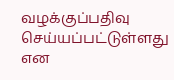வழக்குப்பதிவு செய்யப்பட்டுள்ளது என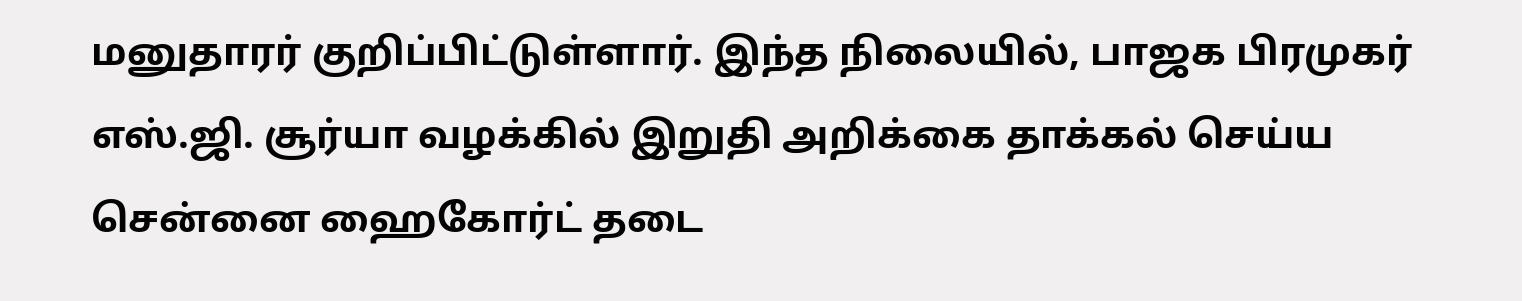மனுதாரர் குறிப்பிட்டுள்ளார். இந்த நிலையில், பாஜக பிரமுகர் எஸ்.ஜி. சூர்யா வழக்கில் இறுதி அறிக்கை தாக்கல் செய்ய சென்னை ஹைகோர்ட் தடை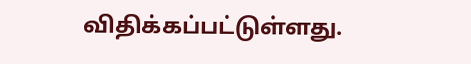விதிக்கப்பட்டுள்ளது.